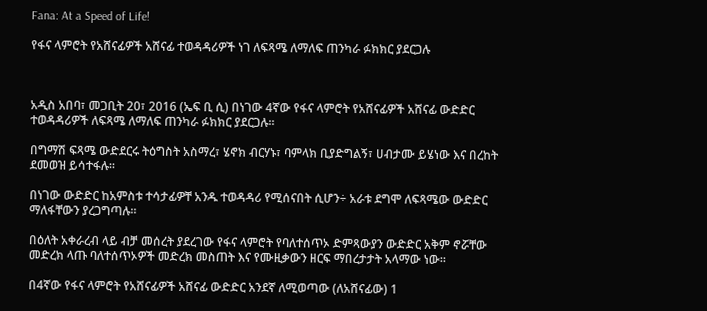Fana: At a Speed of Life!

የፋና ላምሮት የአሸናፊዎች አሸናፊ ተወዳዳሪዎች ነገ ለፍጻሜ ለማለፍ ጠንካራ ፉክክር ያደርጋሉ



አዲስ አበባ፣ መጋቢት 20፣ 2016 (ኤፍ ቢ ሲ) በነገው 4ኛው የፋና ላምሮት የአሸናፊዎች አሸናፊ ውድድር ተወዳዳሪዎች ለፍጻሜ ለማለፍ ጠንካራ ፉክክር ያደርጋሉ፡፡

በግማሽ ፍጻሜ ውድደርሩ ትዕግስት አስማረ፣ ሄኖክ ብርሃኑ፣ ባምላክ ቢያድግልኝ፣ ሀብታሙ ይሄነው እና በረከት ደመወዝ ይሳተፋሉ፡፡

በነገው ውድድር ከአምስቱ ተሳታፊዎቸ አንዱ ተወዳዳሪ የሚሰናበት ሲሆን÷ አራቱ ደግሞ ለፍጻሜው ውድድር ማለፋቸውን ያረጋግጣሉ።

በዕለት አቀራረብ ላይ ብቻ መሰረት ያደረገው የፋና ላምሮት የባለተሰጥኦ ድምጻውያን ውድድር አቅም ኖሯቸው መድረክ ላጡ ባለተሰጥኦዎች መድረክ መስጠት እና የሙዚቃውን ዘርፍ ማበረታታት አላማው ነው።

በ4ኛው የፋና ላምሮት የአሸናፊዎች አሸናፊ ውድድር አንደኛ ለሚወጣው (ለአሸናፊው) 1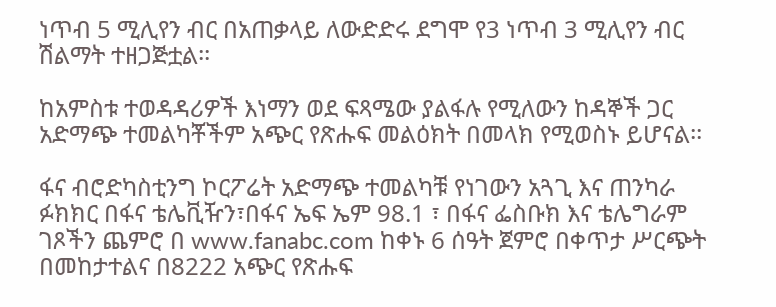ነጥብ 5 ሚሊየን ብር በአጠቃላይ ለውድድሩ ደግሞ የ3 ነጥብ 3 ሚሊየን ብር ሽልማት ተዘጋጅቷል፡፡

ከአምስቱ ተወዳዳሪዎች እነማን ወደ ፍጻሜው ያልፋሉ የሚለውን ከዳኞች ጋር አድማጭ ተመልካቾችም አጭር የጽሑፍ መልዕክት በመላክ የሚወስኑ ይሆናል፡፡

ፋና ብሮድካስቲንግ ኮርፖሬት አድማጭ ተመልካቹ የነገውን አጓጊ እና ጠንካራ ፉክክር በፋና ቴሌቪዥን፣በፋና ኤፍ ኤም 98.1 ፣ በፋና ፌስቡክ እና ቴሌግራም ገጾችን ጨምሮ በ www.fanabc.com ከቀኑ 6 ሰዓት ጀምሮ በቀጥታ ሥርጭት በመከታተልና በ8222 አጭር የጽሑፍ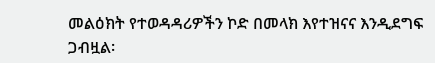መልዕክት የተወዳዳሪዎችን ኮድ በመላክ እየተዝናና እንዲደግፍ ጋብዟል፡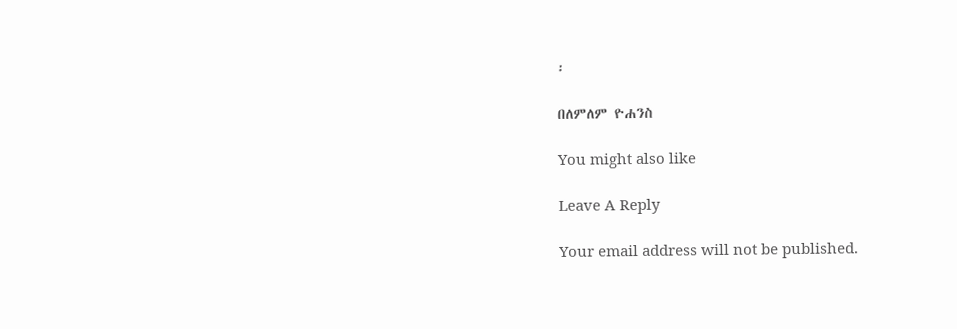፡

በለምለም ዮሐንስ

You might also like

Leave A Reply

Your email address will not be published.